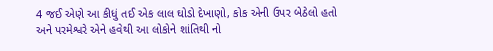4 જઈ એણે આ કીધું તઈ એક લાલ ઘોડો દેખાણો, કોક એની ઉપર બેઠેલો હતો અને પરમેશ્વરે એને હવેથી આ લોકોને શાંતિથી નો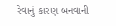રેવાનું કારણ બનવાની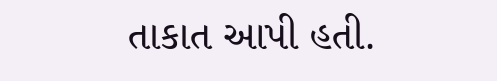તાકાત આપી હતી.